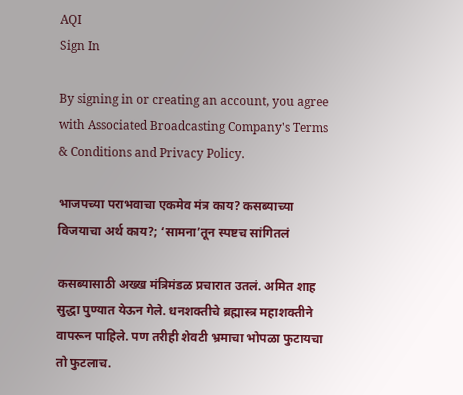AQI
Sign In

By signing in or creating an account, you agree with Associated Broadcasting Company's Terms & Conditions and Privacy Policy.

भाजपच्या पराभवाचा एकमेव मंत्र काय? कसब्याच्या विजयाचा अर्थ काय?; ‘सामना’तून स्पष्टच सांगितलं

कसब्यासाठी अख्ख मंत्रिमंडळ प्रचारात उतलं. अमित शाह सुद्धा पुण्यात येऊन गेले. धनशक्तीचे ब्रह्मास्त्र महाशक्तीने वापरून पाहिले. पण तरीही शेवटी भ्रमाचा भोपळा फुटायचा तो फुटलाच.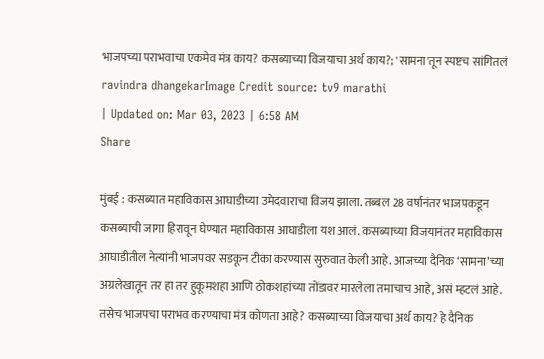भाजपच्या पराभवाचा एकमेव मंत्र काय? कसब्याच्या विजयाचा अर्थ काय?; 'सामना'तून स्पष्टच सांगितलं
ravindra dhangekarImage Credit source: tv9 marathi
| Updated on: Mar 03, 2023 | 6:58 AM
Share

मुंबई : कसब्यात महाविकास आघाडीच्या उमेदवाराचा विजय झाला. तब्बल 28 वर्षानंतर भाजपकडून कसब्याची जागा हिरावून घेण्यात महाविकास आघाडीला यश आलं. कसब्याच्या विजयानंतर महाविकास आघाडीतील नेत्यांनी भाजपवर सडकून टीका करण्यास सुरुवात केली आहे. आजच्या दैनिक ‘सामना’च्या अग्रलेखातून तर हा तर हुकूमशहा आणि ठोकशहांच्या तोंडावर मारलेला तमाचाच आहे, असं म्हटलं आहे. तसेच भाजपचा पराभव करण्याचा मंत्र कोणता आहे? कसब्याच्या विजयाचा अर्थ काय? हे दैनिक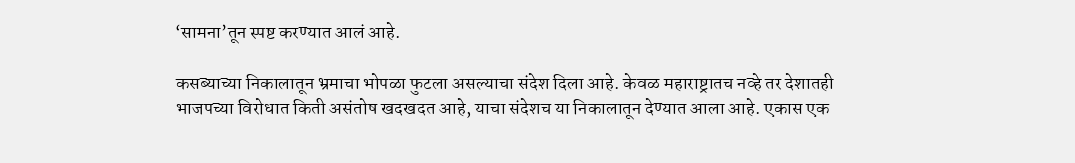‘सामना’तून स्पष्ट करण्यात आलं आहे.

कसब्याच्या निकालातून भ्रमाचा भोपळा फुटला असल्याचा संदेश दिला आहे. केवळ महाराष्ट्रातच नव्हे तर देशातही भाजपच्या विरोधात किती असंतोष खदखदत आहे, याचा संदेशच या निकालातून देण्यात आला आहे. एकास एक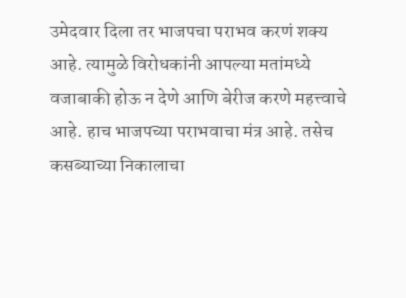उमेदवार दिला तर भाजपचा पराभव करणं शक्य आहे. त्यामुळे विरोधकांनी आपल्या मतांमध्ये वजाबाकी होऊ न देणे आणि बेरीज करणे महत्त्वाचे आहे. हाच भाजपच्या पराभवाचा मंत्र आहे. तसेच कसब्याच्या निकालाचा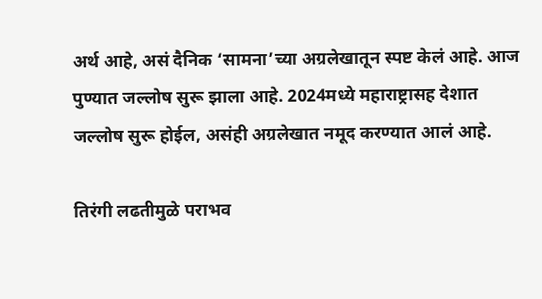अर्थ आहे, असं दैनिक ‘सामना’च्या अग्रलेखातून स्पष्ट केलं आहे. आज पुण्यात जल्लोष सुरू झाला आहे. 2024मध्ये महाराष्ट्रासह देशात जल्लोष सुरू होईल, असंही अग्रलेखात नमूद करण्यात आलं आहे.

तिरंगी लढतीमुळे पराभव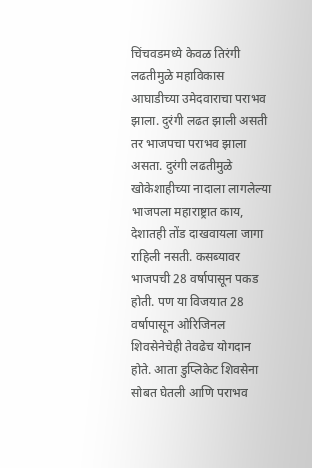चिंचवडमध्ये केवळ तिरंगी लढतीमुळे महाविकास आघाडीच्या उमेदवाराचा पराभव झाला. दुरंगी लढत झाली असती तर भाजपचा पराभव झाला असता. दुरंगी लढतीमुळे खोकेशाहीच्या नादाला लागलेल्या भाजपला महाराष्ट्रात काय, देशातही तोंड दाखवायला जागा राहिली नसती. कसब्यावर भाजपची 28 वर्षापासून पकड होती. पण या विजयात 28 वर्षापासून ओरिजिनल शिवसेनेचेही तेवढेच योगदान होते. आता डुप्लिकेट शिवसेना सोबत घेतली आणि पराभव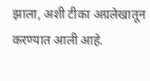झाला, अशी टीका अग्रलेखातून करण्यात आली आहे.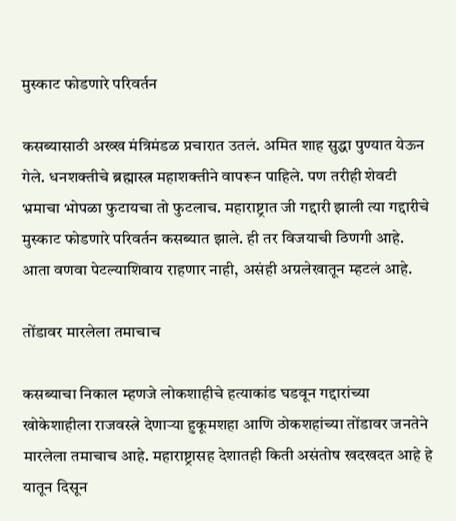मुस्काट फोडणारे परिवर्तन

कसब्यासाठी अख्ख मंत्रिमंडळ प्रचारात उतलं. अमित शाह सुद्धा पुण्यात येऊन गेले. धनशक्तीचे ब्रह्मास्त्र महाशक्तीने वापरून पाहिले. पण तरीही शेवटी भ्रमाचा भोपळा फुटायचा तो फुटलाच. महाराष्ट्रात जी गद्दारी झाली त्या गद्दारीचे मुस्काट फोडणारे परिवर्तन कसब्यात झाले. ही तर विजयाची ठिणगी आहे. आता वणवा पेटल्याशिवाय राहणार नाही, असंही अग्रलेखातून म्हटलं आहे.

तोंडावर मारलेला तमाचाच

कसब्याचा निकाल म्हणजे लोकशाहीचे हत्याकांड घडवून गद्दारांच्या खोकेशाहीला राजवस्त्रे देणाऱ्या हुकूमशहा आणि ठोकशहांच्या तोंडावर जनतेने मारलेला तमाचाच आहे. महाराष्ट्रासह देशातही किती असंतोष खदखदत आहे हे यातून दिसून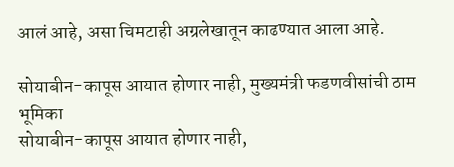आलं आहे, असा चिमटाही अग्रलेखातून काढण्यात आला आहे.

सोयाबीन-कापूस आयात होणार नाही, मुख्यमंत्री फडणवीसांची ठाम भूमिका
सोयाबीन-कापूस आयात होणार नाही,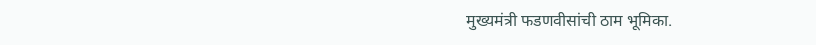मुख्यमंत्री फडणवीसांची ठाम भूमिका.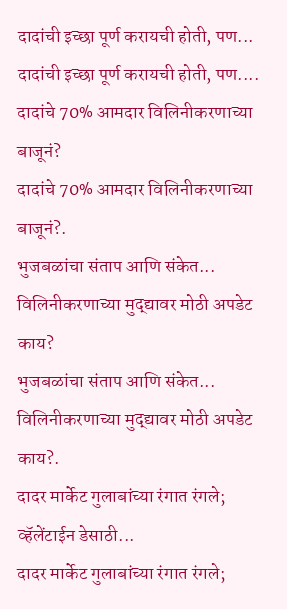दादांची इच्छा पूर्ण करायची होती, पण...
दादांची इच्छा पूर्ण करायची होती, पण....
दादांचे 70% आमदार विलिनीकरणाच्या बाजूनं?
दादांचे 70% आमदार विलिनीकरणाच्या बाजूनं?.
भुजबळांचा संताप आणि संकेत... विलिनीकरणाच्या मुद्द्यावर मोठी अपडेट काय?
भुजबळांचा संताप आणि संकेत... विलिनीकरणाच्या मुद्द्यावर मोठी अपडेट काय?.
दादर मार्केट गुलाबांच्या रंगात रंगले; व्हॅलेंटाईन डेसाठी...
दादर मार्केट गुलाबांच्या रंगात रंगले;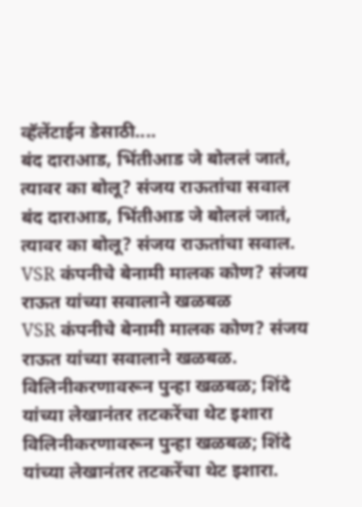व्हॅलेंटाईन डेसाठी....
बंद दाराआड, भिंतीआड जे बोललं जातं, त्यावर का बोलू? संजय राऊतांचा सवाल
बंद दाराआड, भिंतीआड जे बोललं जातं, त्यावर का बोलू? संजय राऊतांचा सवाल.
VSR कंपनीचे बेनामी मालक कोण? संजय राऊत यांच्या सवालाने खळबळ
VSR कंपनीचे बेनामी मालक कोण? संजय राऊत यांच्या सवालाने खळबळ.
विलिनीकरणावरून पुन्हा खळबळ; शिंदे यांच्या लेखानंतर तटकरेंचा थेट इशारा
विलिनीकरणावरून पुन्हा खळबळ; शिंदे यांच्या लेखानंतर तटकरेंचा थेट इशारा.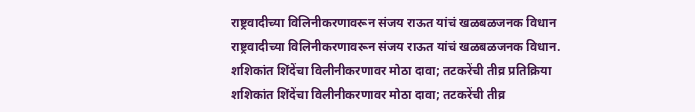राष्ट्रवादीच्या विलिनीकरणावरून संजय राऊत यांचं खळबळजनक विधान
राष्ट्रवादीच्या विलिनीकरणावरून संजय राऊत यांचं खळबळजनक विधान.
शशिकांत शिंदेंचा विलीनीकरणावर मोठा दावा; तटकरेंची तीव्र प्रतिक्रिया
शशिकांत शिंदेंचा विलीनीकरणावर मोठा दावा; तटकरेंची तीव्र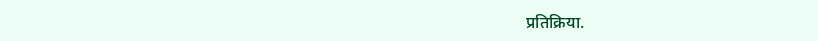प्रतिक्रिया.